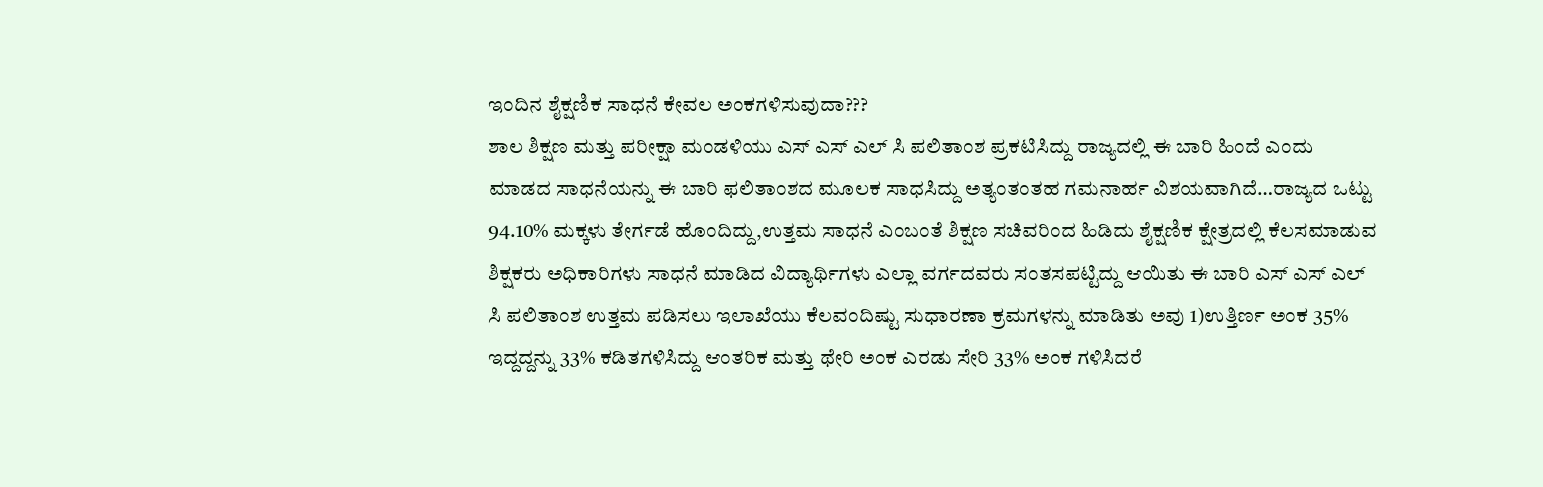ಇಂದಿನ ಶೈಕ್ಷಣಿಕ ಸಾಧನೆ ಕೇವಲ ಅಂಕಗಳಿಸುವುದಾ???
ಶಾಲ ಶಿಕ್ಷಣ ಮತ್ತು ಪರೀಕ್ಷಾ ಮಂಡಳಿಯು ಎಸ್ ಎಸ್ ಎಲ್ ಸಿ ಪಲಿತಾಂಶ ಪ್ರಕಟಿಸಿದ್ದು ರಾಜ್ಯದಲ್ಲಿ ಈ ಬಾರಿ ಹಿಂದೆ ಎಂದು ಮಾಡದ ಸಾಧನೆಯನ್ನು ಈ ಬಾರಿ ಫಲಿತಾಂಶದ ಮೂಲಕ ಸಾಧಸಿದ್ದು ಅತ್ಯಂತಂತಹ ಗಮನಾರ್ಹ ವಿಶಯವಾಗಿದೆ…ರಾಜ್ಯದ ಒಟ್ಟು 94.10% ಮಕ್ಕಳು ತೇರ್ಗಡೆ ಹೊಂದಿದ್ದು,ಉತ್ತಮ ಸಾಧನೆ ಎಂಬಂತೆ ಶಿಕ್ಷಣ ಸಚಿವರಿಂದ ಹಿಡಿದು ಶೈಕ್ಷಣಿಕ ಕ್ಷೇತ್ರದಲ್ಲಿ ಕೆಲಸಮಾಡುವ ಶಿಕ್ಷಕರು ಅಧಿಕಾರಿಗಳು ಸಾಧನೆ ಮಾಡಿದ ವಿದ್ಯಾರ್ಥಿಗಳು ಎಲ್ಲಾ ವರ್ಗದವರು ಸಂತಸಪಟ್ಟಿದ್ದು ಆಯಿತು ಈ ಬಾರಿ ಎಸ್ ಎಸ್ ಎಲ್ ಸಿ ಪಲಿತಾಂಶ ಉತ್ತಮ ಪಡಿಸಲು ಇಲಾಖೆಯು ಕೆಲವಂದಿಷ್ಟು ಸುಧಾರಣಾ ಕ್ರಮಗಳನ್ನು ಮಾಡಿತು ಅವು 1)ಉತ್ತಿರ್ಣ ಅಂಕ 35% ಇದ್ದದ್ದನ್ನು 33% ಕಡಿತಗಳಿಸಿದ್ದು ಆಂತರಿಕ ಮತ್ತು ಥೇರಿ ಅಂಕ ಎರಡು ಸೇರಿ 33% ಅಂಕ ಗಳಿಸಿದರೆ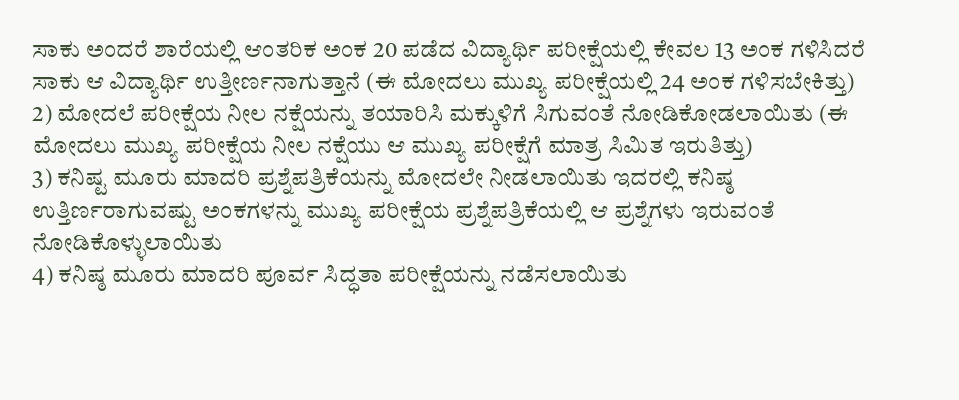ಸಾಕು ಅಂದರೆ ಶಾರೆಯಲ್ಲಿ ಆಂತರಿಕ ಅಂಕ 20 ಪಡೆದ ವಿದ್ಯಾರ್ಥಿ ಪರೀಕ್ಷೆಯಲ್ಲಿ ಕೇವಲ 13 ಅಂಕ ಗಳಿಸಿದರೆ ಸಾಕು ಆ ವಿದ್ಯಾರ್ಥಿ ಉತ್ತೀರ್ಣನಾಗುತ್ತಾನೆ (ಈ ಮೋದಲು ಮುಖ್ಯ ಪರೀಕ್ಷೆಯಲ್ಲಿ 24 ಅಂಕ ಗಳಿಸಬೇಕಿತ್ತು)
2) ಮೋದಲೆ ಪರೀಕ್ಷೆಯ ನೀಲ ನಕ್ಷೆಯನ್ನು ತಯಾರಿಸಿ ಮಕ್ಕುಳಿಗೆ ಸಿಗುವಂತೆ ನೋಡಿಕೋಡಲಾಯಿತು (ಈ ಮೋದಲು ಮುಖ್ಯ ಪರೀಕ್ಷೆಯ ನೀಲ ನಕ್ಷೆಯು ಆ ಮುಖ್ಯ ಪರೀಕ್ಷೆಗೆ ಮಾತ್ರ ಸಿಮಿತ ಇರುತಿತ್ತು)
3) ಕನಿಷ್ಟ ಮೂರು ಮಾದರಿ ಪ್ರಶ್ನೆಪತ್ರಿಕೆಯನ್ನು ಮೋದಲೇ ನೀಡಲಾಯಿತು ಇದರಲ್ಲಿ ಕನಿಷ್ಠ ಉತ್ತಿರ್ಣರಾಗುವಷ್ಟು ಅಂಕಗಳನ್ನು ಮುಖ್ಯ ಪರೀಕ್ಷೆಯ ಪ್ರಶ್ನೆಪತ್ರಿಕೆಯಲ್ಲಿ ಆ ಪ್ರಶ್ನೆಗಳು ಇರುವಂತೆ ನೋಡಿಕೊಳ್ಳುಲಾಯಿತು
4) ಕನಿಷ್ಠ ಮೂರು ಮಾದರಿ ಪೂರ್ವ ಸಿದ್ಧತಾ ಪರೀಕ್ಷೆಯನ್ನು ನಡೆಸಲಾಯಿತು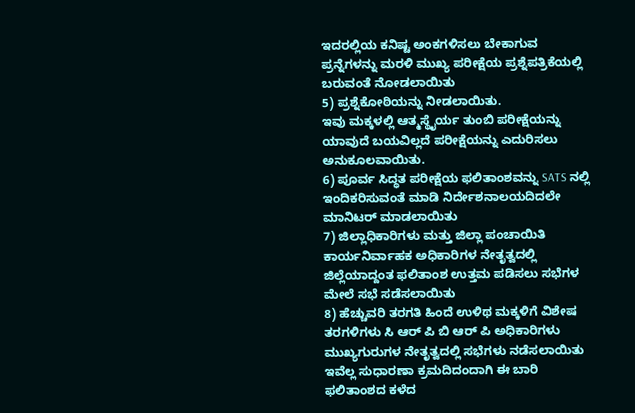ಇದರಲ್ಲಿಯ ಕನಿಷ್ಟ ಅಂಕಗಳಿಸಲು ಬೇಕಾಗುವ ಪ್ರನ್ನೆಗಳನ್ನು ಮರಳಿ ಮುಖ್ಯ ಪರೀಕ್ಷೆಯ ಪ್ರಶ್ನೆಪತ್ರಿಕೆಯಲ್ಲಿ ಬರುವಂತೆ ನೋಡಲಾಯಿತು
5) ಪ್ರಶ್ನೆಕೋಠಿಯನ್ನು ನೀಡಲಾಯಿತು.
ಇವು ಮಕ್ಕಳಲ್ಲಿ ಆತ್ಮಸ್ಥೈರ್ಯ ತುಂಬಿ ಪರೀಕ್ಷೆಯನ್ನು ಯಾವುದೆ ಬಯವಿಲ್ಲದೆ ಪರೀಕ್ಷೆಯನ್ನು ಎದುರಿಸಲು ಅನುಕೂಲವಾಯಿತು.
6) ಪೂರ್ವ ಸಿದ್ಧತ ಪರೀಕ್ಷೆಯ ಫಲಿತಾಂಶವನ್ನು SATS ನಲ್ಲಿ ಇಂದಿಕರಿಸುವಂತೆ ಮಾಡಿ ನಿರ್ದೇಶನಾಲಯದಿದಲೇ ಮಾನಿಟರ್ ಮಾಡಲಾಯಿತು
7) ಜಿಲ್ಲಾಧಿಕಾರಿಗಳು ಮತ್ತು ಜಿಲ್ಲಾ ಪಂಚಾಯಿತಿ ಕಾರ್ಯನಿರ್ವಾಹಕ ಅಧಿಕಾರಿಗಳ ನೇತೃತ್ವದಲ್ಲಿ ಜಿಲ್ಲೆಯಾದ್ದಂತ ಫಲಿತಾಂಶ ಉತ್ತಮ ಪಡಿಸಲು ಸಭೆಗಳ ಮೇಲೆ ಸಭೆ ಸಡೆಸಲಾಯಿತು
8) ಹೆಚ್ಚುವರಿ ತರಗತಿ ಹಿಂದೆ ಉಳಿಥ ಮಕ್ಕಳಿಗೆ ವಿಶೇಷ ತರಗಳಿಗಳು ಸಿ ಆರ್ ಪಿ ಬಿ ಆರ್ ಪಿ ಅಧಿಕಾರಿಗಳು ಮುಖ್ಯಗುರುಗಳ ನೇತೃತ್ವದಲ್ಲಿ ಸಭೆಗಳು ನಡೆಸಲಾಯಿತು ಇವೆಲ್ಲ ಸುಧಾರಣಾ ಕ್ರಮದಿದಂದಾಗಿ ಈ ಬಾರಿ ಫಲಿತಾಂಶದ ಕಳೆದ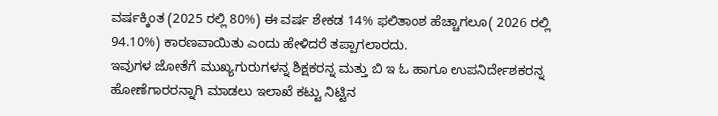ವರ್ಷಕ್ಕಿಂತ (2025 ರಲ್ಲಿ 80%) ಈ ವರ್ಷ ಶೇಕಡ 14% ಫಲಿತಾಂಶ ಹೆಚ್ಚಾಗಲೂ( 2026 ರಲ್ಲಿ 94.10%) ಕಾರಣವಾಯಿತು ಎಂದು ಹೇಳಿದರೆ ತಪ್ಪಾಗಲಾರದು.
ಇವುಗಳ ಜೋತೆಗೆ ಮುಖ್ಯಗುರುಗಳನ್ನ ಶಿಕ್ಷಕರನ್ನ ಮತ್ತು ಬಿ ಇ ಓ ಹಾಗೂ ಉಪನಿರ್ದೇಶಕರನ್ನ ಹೋಣೆಗಾರರನ್ನಾಗಿ ಮಾಡಲು ಇಲಾಖೆ ಕಟ್ಟು ನಿಟ್ಟಿನ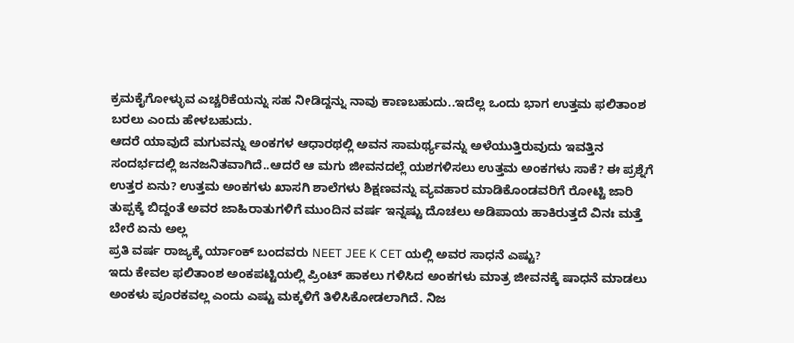ಕ್ರಮಕೈಗೋಳ್ಳುವ ಎಚ್ಚರಿಕೆಯನ್ನು ಸಹ ನೀಡಿದ್ದನ್ನು ನಾವು ಕಾಣಬಹುದು..ಇದೆಲ್ಲ ಒಂದು ಭಾಗ ಉತ್ತಮ ಫಲಿತಾಂಶ ಬರಲು ಎಂದು ಹೇಳಬಹುದು.
ಆದರೆ ಯಾವುದೆ ಮಗುವನ್ನು ಅಂಕಗಳ ಆಧಾರಥಲ್ಲಿ ಅವನ ಸಾಮರ್ಥ್ಯವನ್ನು ಅಳೆಯುತ್ತಿರುವುದು ಇವತ್ತಿನ ಸಂದರ್ಭದಲ್ಲಿ ಜನಜನಿತವಾಗಿದೆ..ಆದರೆ ಆ ಮಗು ಜೀವನದಲ್ಲೆ ಯಶಗಳಿಸಲು ಉತ್ತಮ ಅಂಕಗಳು ಸಾಕೆ? ಈ ಪ್ರಶ್ನೆಗೆ ಉತ್ತರ ಏನು? ಉತ್ತಮ ಅಂಕಗಳು ಖಾಸಗಿ ಶಾಲೆಗಳು ಶಿಕ್ಷಣವನ್ನು ವ್ಯವಹಾರ ಮಾಡಿಕೊಂಡವರಿಗೆ ರೋಟ್ಟಿ ಜಾರಿ ತುಪ್ಪಕ್ಕೆ ಬಿದ್ದಂತೆ ಅವರ ಜಾಹಿರಾತುಗಳಿಗೆ ಮುಂದಿನ ವರ್ಷ ಇನ್ನಷ್ಟು ದೊಚಲು ಅಡಿಪಾಯ ಹಾಕಿರುತ್ತದೆ ವಿನಃ ಮತ್ತೆ ಬೇರೆ ಏನು ಅಲ್ಲ
ಪ್ರತಿ ವರ್ಷ ರಾಜ್ಯಕ್ಕೆ ರ್ಯಾಂಕ್ ಬಂದವರು NEET JEE K CET ಯಲ್ಲಿ ಅವರ ಸಾಧನೆ ಎಷ್ಟು?
ಇದು ಕೇವಲ ಫಲಿತಾಂಶ ಅಂಕಪಟ್ಟಿಯಲ್ಲಿ ಪ್ರಿಂಟ್ ಹಾಕಲು ಗಳಿಸಿದ ಅಂಕಗಳು ಮಾತ್ರ ಜೀವನಕ್ಕೆ ಷಾಧನೆ ಮಾಡಲು ಅಂಕಳು ಪೂರಕವಲ್ಲ ಎಂದು ಎಷ್ಟು ಮಕ್ಕಳಿಗೆ ತಿಳಿಸಿಕೋಡಲಾಗಿದೆ. ನಿಜ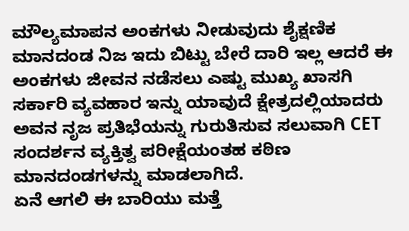ಮೌಲ್ಯಮಾಪನ ಅಂಕಗಳು ನೀಡುವುದು ಶೈಕ್ಷಣಿಕ ಮಾನದಂಡ ನಿಜ ಇದು ಬಿಟ್ಟು ಬೇರೆ ದಾರಿ ಇಲ್ಲ ಆದರೆ ಈ ಅಂಕಗಳು ಜೀವನ ನಡೆಸಲು ಎಷ್ಟು ಮುಖ್ಯ ಖಾಸಗಿ ಸರ್ಕಾರಿ ವ್ಯವಹಾರ ಇನ್ನು ಯಾವುದೆ ಕ್ಷೇತ್ರದಲ್ಲಿಯಾದರು ಅವನ ನೃಜ ಪ್ರತಿಭೆಯನ್ನು ಗುರುತಿಸುವ ಸಲುವಾಗಿ CET ಸಂದರ್ಶನ ವ್ಯಕ್ತಿತ್ವ ಪರೀಕ್ಷೆಯಂತಹ ಕಠಿಣ ಮಾನದಂಡಗಳನ್ನು ಮಾಡಲಾಗಿದೆ.
ಏನೆ ಆಗಲಿ ಈ ಬಾರಿಯು ಮತ್ತೆ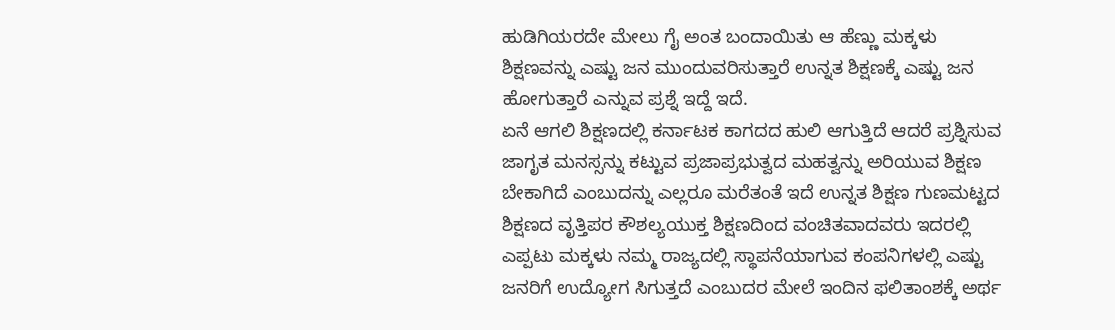ಹುಡಿಗಿಯರದೇ ಮೇಲು ಗೈ ಅಂತ ಬಂದಾಯಿತು ಆ ಹೆಣ್ಣು ಮಕ್ಕಳು ಶಿಕ್ಷಣವನ್ನು ಎಷ್ಟು ಜನ ಮುಂದುವರಿಸುತ್ತಾರೆ ಉನ್ನತ ಶಿಕ್ಷಣಕ್ಕೆ ಎಷ್ಟು ಜನ ಹೋಗುತ್ತಾರೆ ಎನ್ನುವ ಪ್ರಶ್ನೆ ಇದ್ದೆ ಇದೆ.
ಏನೆ ಆಗಲಿ ಶಿಕ್ಷಣದಲ್ಲಿ ಕರ್ನಾಟಕ ಕಾಗದದ ಹುಲಿ ಆಗುತ್ತಿದೆ ಆದರೆ ಪ್ರಶ್ನಿಸುವ ಜಾಗೃತ ಮನಸ್ಸನ್ನು ಕಟ್ಟುವ ಪ್ರಜಾಪ್ರಭುತ್ವದ ಮಹತ್ವನ್ನು ಅರಿಯುವ ಶಿಕ್ಷಣ ಬೇಕಾಗಿದೆ ಎಂಬುದನ್ನು ಎಲ್ಲರೂ ಮರೆತಂತೆ ಇದೆ ಉನ್ನತ ಶಿಕ್ಷಣ ಗುಣಮಟ್ಟದ ಶಿಕ್ಷಣದ ವೃತ್ತಿಪರ ಕೌಶಲ್ಯಯುಕ್ತ ಶಿಕ್ಷಣದಿಂದ ವಂಚಿತವಾದವರು ಇದರಲ್ಲಿ ಎಪ್ಪಟು ಮಕ್ಕಳು ನಮ್ಮ ರಾಜ್ಯದಲ್ಲಿ ಸ್ಥಾಪನೆಯಾಗುವ ಕಂಪನಿಗಳಲ್ಲಿ ಎಷ್ಟು ಜನರಿಗೆ ಉದ್ಯೋಗ ಸಿಗುತ್ತದೆ ಎಂಬುದರ ಮೇಲೆ ಇಂದಿನ ಫಲಿತಾಂಶಕ್ಕೆ ಅರ್ಥ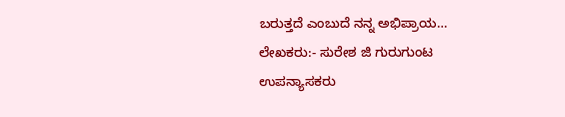ಬರುತ್ತದೆ ಎಂಬುದೆ ನನ್ನ ಅಭಿಪ್ರಾಯ…
ಲೇಖಕರು:- ಸುರೇಶ ಜಿ ಗುರುಗುಂಟ
ಉಪನ್ಯಾಸಕರು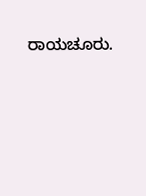ರಾಯಚೂರು.